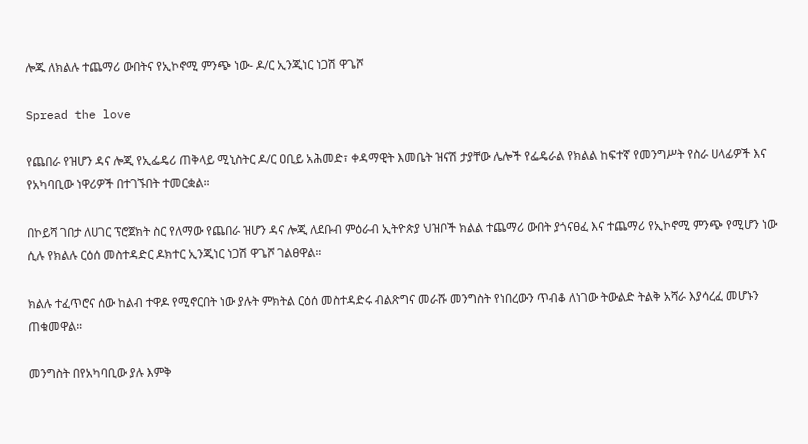ሎጁ ለክልሉ ተጨማሪ ውበትና የኢኮኖሚ ምንጭ ነው- ዶ/ር ኢንጂነር ነጋሽ ዋጌሾ

Spread the love

የጨበራ የዝሆን ዳና ሎጂ የኢፌዴሪ ጠቅላይ ሚኒስትር ዶ/ር ዐቢይ አሕመድ፣ ቀዳማዊት እመቤት ዝናሽ ታያቸው ሌሎች የፌዴራል የክልል ከፍተኛ የመንግሥት የስራ ሀላፊዎች እና የአካባቢው ነዋሪዎች በተገኙበት ተመርቋል።

በኮይሻ ገበታ ለሀገር ፕሮጀክት ስር የለማው የጨበራ ዝሆን ዳና ሎጂ ለደቡብ ምዕራብ ኢትዮጵያ ህዝቦች ክልል ተጨማሪ ውበት ያጎናፀፈ እና ተጨማሪ የኢኮኖሚ ምንጭ የሚሆን ነው ሲሉ የክልሉ ርዕሰ መስተዳድር ዶክተር ኢንጂነር ነጋሽ ዋጌሾ ገልፀዋል።

ክልሉ ተፈጥሮና ሰው ከልብ ተዋዶ የሚኖርበት ነው ያሉት ምክትል ርዕሰ መስተዳድሩ ብልጽግና መራሹ መንግስት የነበረውን ጥብቆ ለነገው ትውልድ ትልቅ አሻራ እያሳረፈ መሆኑን ጠቁመዋል።

መንግስት በየአካባቢው ያሉ እምቅ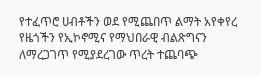የተፈጥሮ ሀብቶችን ወደ የሚጨበጥ ልማት አየቀየረ የዜጎችን የኢኮኖሚና የማህበራዊ ብልጽግናን ለማረጋገጥ የሚያደረገው ጥረት ተጨባጭ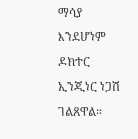ማሳያ እንደሆነም ዶክተር ኢንጂነር ነጋሽ ገልጸዋል።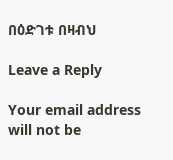በዕድገቱ በዛብህ

Leave a Reply

Your email address will not be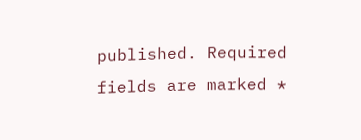published. Required fields are marked *